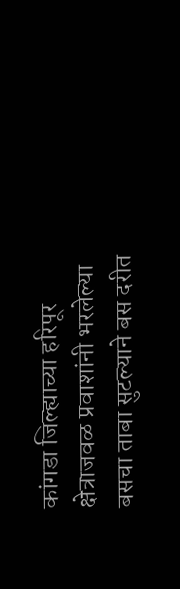कांगडा जिल्ह्याच्या हरिपूर क्षेत्राजवळ प्रवाशांनी भरलेल्या बसचा ताबा सुटल्याने बस दरीत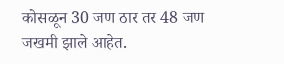कोसळून 30 जण ठार तर 48 जण जखमी झाले आहेत.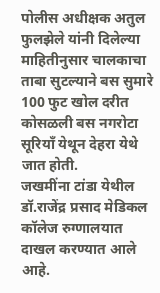पोलीस अधीक्षक अतुल फुलझेले यांनी दिलेल्या माहितीनुसार चालकाचा ताबा सुटल्याने बस सुमारे 100 फुट खोल दरीत कोसळली बस नगरोटा सूरियाँ येथून देहरा येथे जात होती.
जखमींना टांडा येथील डॉ.राजेंद्र प्रसाद मेडिकल कॉलेज रुग्णालयात दाखल करण्यात आले आहे.